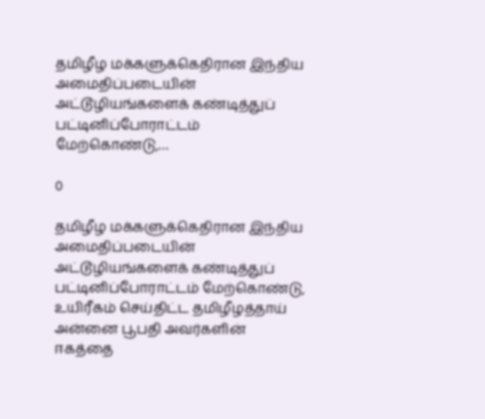தமிழீழ மக்களுக்கெதிரான இந்திய அமைதிப்படையின் அட்டூழியங்களைக் கண்டித்துப் பட்டினிப்போராட்டம் மேற்கொண்டு,…

0

தமிழீழ மக்களுக்கெதிரான இந்திய அமைதிப்படையின் அட்டூழியங்களைக் கண்டித்துப் பட்டினிப்போராட்டம் மேற்கொண்டு, உயிரீகம் செய்திட்ட தமிழீழத்தாய் அன்னை பூபதி அவர்களின் ஈகத்தை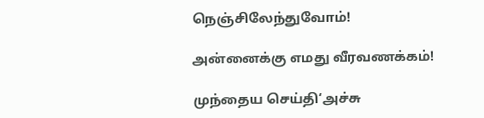நெஞ்சிலேந்துவோம்!

அன்னைக்கு எமது வீரவணக்கம்!

முந்தைய செய்தி‘அச்சு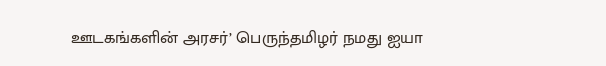ஊடகங்களின் அரசர்’ பெருந்தமிழர் நமது ஐயா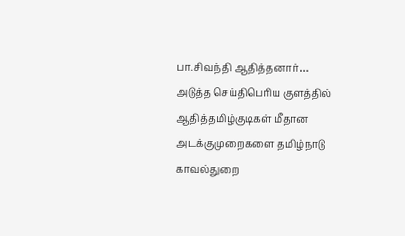பா.சிவந்தி ஆதித்தனார்…
அடுத்த செய்திபெரிய குளத்தில் ஆதித்தமிழ்குடிகள் மீதான அடக்குமுறைகளை தமிழ்நாடு காவல்துறை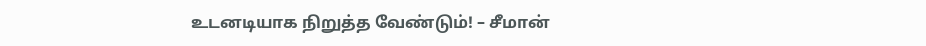உடனடியாக நிறுத்த வேண்டும்! – சீமான்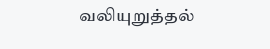வலியுறுத்தல்